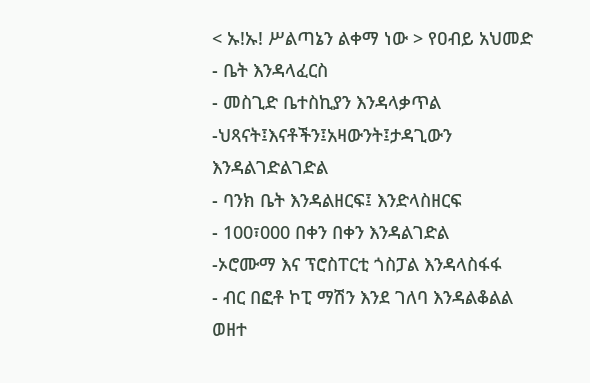< ኡ!ኡ! ሥልጣኔን ልቀማ ነው > የዐብይ አህመድ
- ቤት እንዳላፈርስ
- መስጊድ ቤተስኪያን እንዳላቃጥል
-ህጻናት፤እናቶችን፤አዛውንት፤ታዳጊውን እንዳልገድልገድል
- ባንክ ቤት እንዳልዘርፍ፤ እንድላስዘርፍ
- 100፣000 በቀን በቀን እንዳልገድል
-ኦሮሙማ እና ፕሮስፐርቲ ጎስፓል እንዳላስፋፋ
- ብር በፎቶ ኮፒ ማሽን እንደ ገለባ እንዳልቆልል ወዘተ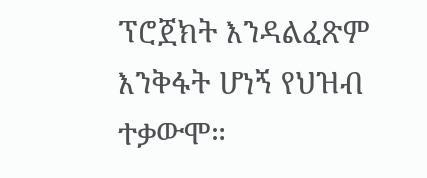ፕሮጀክት እንዳልፈጽም እንቅፋት ሆነኝ የህዝብ ተቃውሞ።